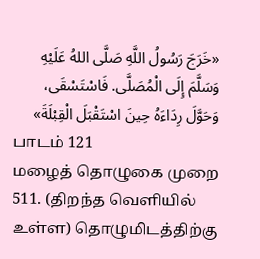«خَرَجَ رَسُولُ اللَّهِ صَلَّى اللهُ عَلَيْهِ وَسَلَّمَ إِلَى الْمُصَلَّى. فَاسْتَسْقَى، وَحَوَّلَ رِدَاءَهُ حِينَ اسْتَقْبَلَ الْقِبْلَةَ»
பாடம் 121
மழைத் தொழுகை முறை
511. (திறந்த வெளியில் உள்ள) தொழுமிடத்திற்கு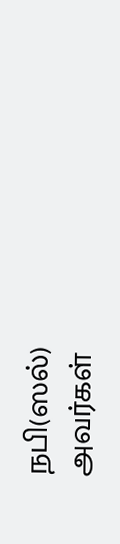நபி(ஸல்) அவர்கள்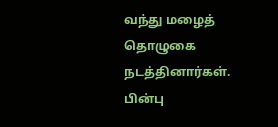வந்து மழைத் தொழுகை நடத்தினார்கள். பின்பு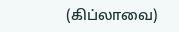(கிப்லாவை)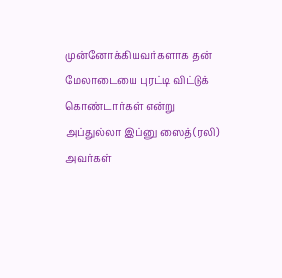முன்னோக்கியவர்களாக தன் மேலாடையை புரட்டி விட்டுக் கொண்டார்கள் என்று அப்துல்லா இப்னு ஸைத்(ரலி) அவர்கள்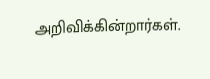அறிவிக்கின்றார்கள்.